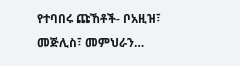የተባበሩ ጩኸቶች- ቦአዚዝ፣ መጅሊስ፣ መምህራን…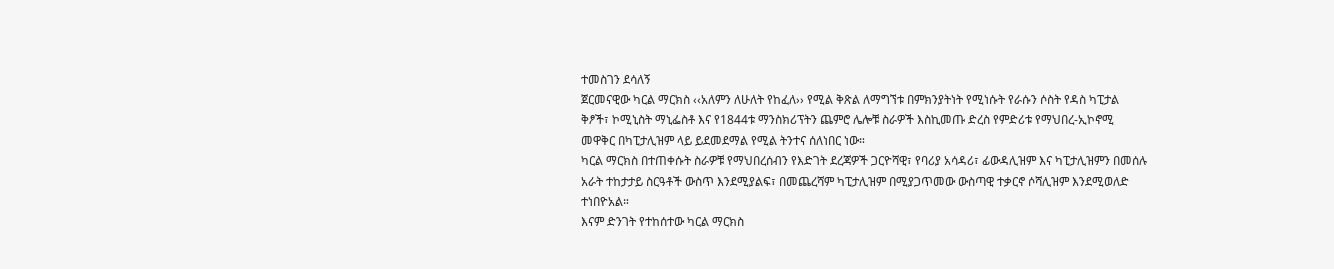ተመስገን ደሳለኝ
ጀርመናዊው ካርል ማርክስ ‹‹አለምን ለሁለት የከፈለ›› የሚል ቅጽል ለማግኘቱ በምክንያትነት የሚነሱት የራሱን ሶስት የዳስ ካፒታል ቅፆች፣ ኮሚኒስት ማኒፌስቶ እና የ1844ቱ ማንስክሪፕትን ጨምሮ ሌሎቹ ስራዎች እስኪመጡ ድረስ የምድሪቱ የማህበረ-ኢኮኖሚ መዋቅር በካፒታሊዝም ላይ ይደመደማል የሚል ትንተና ሰለነበር ነው።
ካርል ማርክስ በተጠቀሱት ስራዎቹ የማህበረሰብን የእድገት ደረጃዎች ጋርዮሻዊ፣ የባሪያ አሳዳሪ፣ ፊውዳሊዝም እና ካፒታሊዝምን በመሰሉ አራት ተከታታይ ስርዓቶች ውስጥ እንደሚያልፍ፣ በመጨረሻም ካፒታሊዝም በሚያጋጥመው ውስጣዊ ተቃርኖ ሶሻሊዝም እንደሚወለድ ተነበዮአል።
እናም ድንገት የተከሰተው ካርል ማርክስ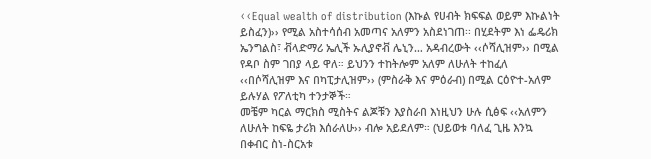‹‹Equal wealth of distribution (እኩል የሀብት ክፍፍል ወይም እኩልነት ይስፈን)›› የሚል አስተሳሰብ አመጣና አለምን አስደነገጠ፡፡ በሂደትም እነ ፌዴሪክ ኤንግልስ፣ ቭላድማሪ ኤሊች ኡሊያኖቭ ሌኒን… አዳብረውት ‹‹ሶሻሊዝም›› በሚል የዳቦ ስም ገበያ ላይ ዋለ። ይህንን ተከትሎም አለም ለሁለት ተከፈለ ‹‹በሶሻሊዝም እና በካፒታሊዝም›› (ምስራቅ እና ምዕራብ) በሚል ርዕዮተ-አለም ይሉሃል የፖለቲካ ተንታኞች።
መቼም ካርል ማርክስ ሚስትና ልጆቹን እያስራበ እነዚህን ሁሉ ሲፅፍ ‹‹አለምን ለሁለት ከፍዬ ታሪክ እሰራለሁ›› ብሎ አይደለም። (ህይወቱ ባለፈ ጊዜ እንኳ በቀብር ስነ-ስርአቱ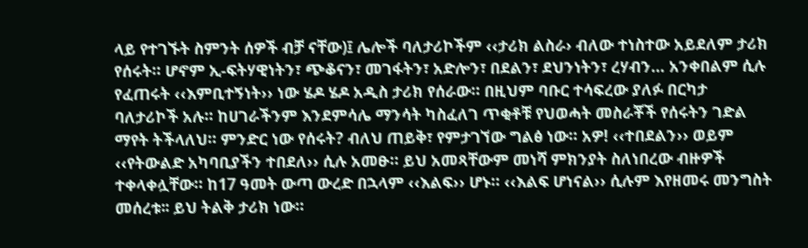ላይ የተገኙት ስምንት ሰዎች ብቻ ናቸው)፤ ሌሎች ባለታሪኮችም ‹‹ታሪክ ልስራ› ብለው ተነስተው አይደለም ታሪክ የሰሩት። ሆኖም ኢ-ፍትሃዊነትን፣ ጭቆናን፣ መገፋትን፣ አድሎን፣ በደልን፣ ደህንነትን፣ ረሃብን… አንቀበልም ሲሉ የፈጠሩት ‹‹እምቢተኝነት›› ነው ሄዶ ሄዶ አዲስ ታሪክ የሰራው። በዚህም ባቡር ተሳፍረው ያለፉ በርካታ ባለታሪኮች አሉ። ከሀገራችንም እንደምሳሌ ማንሳት ካስፈለገ ጥቂቶቹ የህወሓት መስራቾች የሰሩትን ገድል ማየት ትችላለህ። ምንድር ነው የሰሩት? ብለህ ጠይቅ፣ የምታገኘው ግልፅ ነው። አዎ! ‹‹ተበደልን›› ወይም ‹‹የትውልድ አካባቢያችን ተበደለ›› ሲሉ አመፁ። ይህ አመጻቸውም መነሻ ምክንያት ስለነበረው ብዙዎች ተቀላቀሏቸው። ከ17 ዓመት ውጣ ውረድ በኋላም ‹‹እልፍ›› ሆኑ። ‹‹እልፍ ሆነናል›› ሲሉም እየዘመሩ መንግስት መሰረቱ፡፡ ይህ ትልቅ ታሪክ ነው።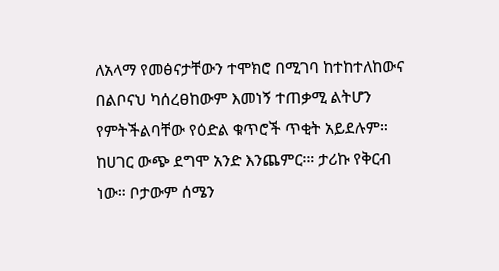ለአላማ የመፅናታቸውን ተሞክሮ በሚገባ ከተከተለከውና በልቦናህ ካሰረፀከውም እመነኝ ተጠቃሚ ልትሆን የምትችልባቸው የዕድል ቁጥሮች ጥቂት አይደሉም።
ከሀገር ውጭ ደግሞ አንድ እንጨምር፡። ታሪኩ የቅርብ ነው። ቦታውም ሰሜን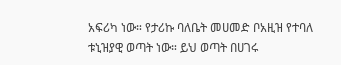አፍሪካ ነው። የታሪኩ ባለቤት መሀመድ ቦአዚዝ የተባለ ቱኒዝያዊ ወጣት ነው። ይህ ወጣት በሀገሩ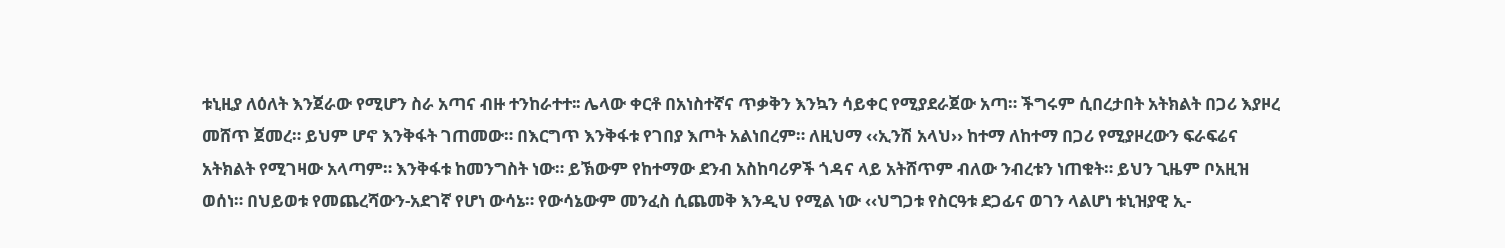ቱኒዚያ ለዕለት እንጀራው የሚሆን ስራ አጣና ብዙ ተንከራተተ፡፡ ሌላው ቀርቶ በአነስተኛና ጥቃቅን እንኳን ሳይቀር የሚያደራጀው አጣ። ችግሩም ሲበረታበት አትክልት በጋሪ እያዞረ መሸጥ ጀመረ። ይህም ሆኖ እንቅፋት ገጠመው። በእርግጥ እንቅፋቱ የገበያ እጦት አልነበረም። ለዚህማ ‹‹ኢንሽ አላህ›› ከተማ ለከተማ በጋሪ የሚያዞረውን ፍራፍሬና አትክልት የሚገዛው አላጣም። እንቅፋቱ ከመንግስት ነው። ይኽውም የከተማው ደንብ አስከባሪዎች ጎዳና ላይ አትሸጥም ብለው ንብረቱን ነጠቁት። ይህን ጊዜም ቦአዚዝ ወሰነ። በህይወቱ የመጨረሻውን-አደገኛ የሆነ ውሳኔ። የውሳኔውም መንፈስ ሲጨመቅ እንዲህ የሚል ነው ‹‹ህግጋቱ የስርዓቱ ደጋፊና ወገን ላልሆነ ቱኒዝያዊ ኢ-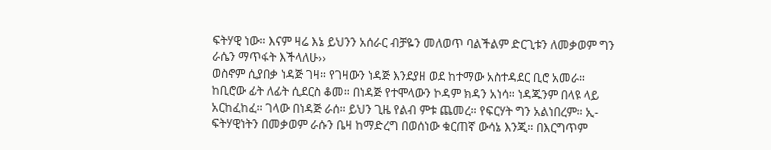ፍትሃዊ ነው። እናም ዛሬ እኔ ይህንን አሰራር ብቻዬን መለወጥ ባልችልም ድርጊቱን ለመቃወም ግን ራሴን ማጥፋት እችላለሁ››
ወስኖም ሲያበቃ ነዳጅ ገዛ። የገዛውን ነዳጅ እንደያዘ ወደ ከተማው አስተዳደር ቢሮ አመራ። ከቢሮው ፊት ለፊት ሲደርስ ቆመ። በነዳጅ የተሞላውን ኮዳም ክዳን አነሳ። ነዳጁንም በላዩ ላይ አርከፈከፈ። ገላው በነዳጅ ራሰ። ይህን ጊዜ የልብ ምቱ ጨመረ። የፍርሃት ግን አልነበረም። ኢ-ፍትሃዊነትን በመቃወም ራሱን ቤዛ ከማድረግ በወሰነው ቁርጠኛ ውሳኔ እንጂ። በእርግጥም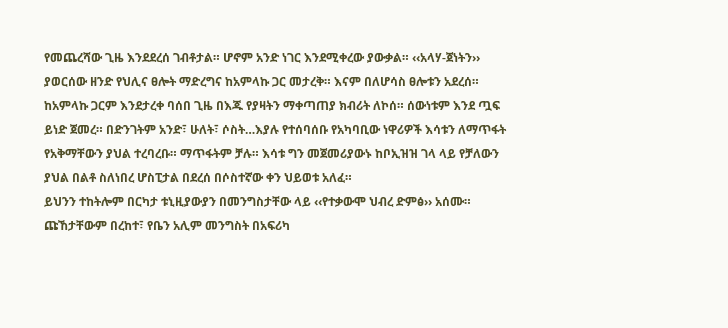የመጨረሻው ጊዜ እንደደረሰ ገብቶታል። ሆኖም አንድ ነገር እንደሚቀረው ያውቃል። ‹‹አላሃ-ጀነትን›› ያወርሰው ዘንድ የህሊና ፀሎት ማድረግና ከአምላኩ ጋር መታረቅ። እናም በለሆሳስ ፀሎቱን አደረሰ። ከአምላኩ ጋርም እንደታረቀ ባሰበ ጊዜ በእጁ የያዛትን ማቀጣጠያ ክብሪት ለኮሰ። ሰውነቱም እንደ ጧፍ ይነድ ጀመረ። በድንገትም አንድ፣ ሁለት፣ ሶስት…እያሉ የተሰባሰቡ የአካባቢው ነዋሪዎች እሳቱን ለማጥፋት የአቅማቸውን ያህል ተረባረቡ። ማጥፋትም ቻሉ። እሳቱ ግን መጀመሪያውኑ ከቦኢዝዝ ገላ ላይ የቻለውን ያህል በልቶ ስለነበረ ሆስፒታል በደረሰ በሶስተኛው ቀን ህይወቱ አለፈ።
ይህንን ተከትሎም በርካታ ቱኒዚያውያን በመንግስታቸው ላይ ‹‹የተቃውሞ ህብረ ድምፅ›› አሰሙ። ጩኸታቸውም በረከተ፣ የቤን አሊም መንግስት በአፍሪካ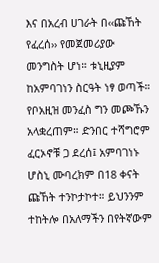እና በአረብ ሀገራት በ‹‹ጩኸት የፈረሰ›› የመጀመሪያው መንግስት ሆነ። ቱኒዚያም ከአምባገነን ስርዓት ነፃ ወጣች። የቦአዚዝ መንፈስ ግን መጮኹን አላቋረጠም። ድንበር ተሻግሮም ፈርኦኖቹ ጋ ደረሰ፤ አምባገነኑ ሆስኒ ሙባረክም በ18 ቀናት ጩኸት ተንኮታኮተ። ይህንንም ተከትሎ በአለማችን በየትኛውም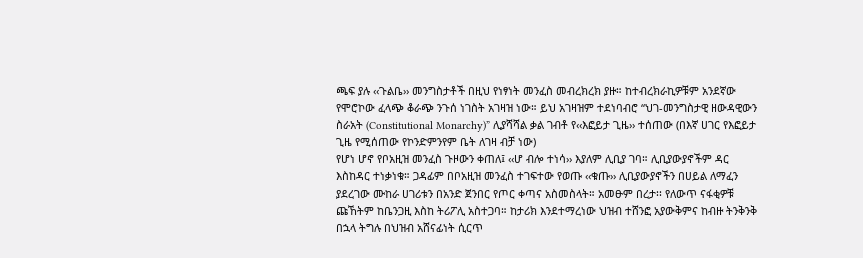ጫፍ ያሉ ‹‹ጉልቤ›› መንግስታቶች በዚህ የነፃነት መንፈስ መብረክረክ ያዙ። ከተብረክራኪዎቹም አንደኛው የሞሮኮው ፈላጭ ቆራጭ ንጉሰ ነገስት አገዛዝ ነው። ይህ አገዛዝም ተደነባብሮ “ህገ-መንግስታዊ ዘውዳዊውን ስራአት (Constitutional Monarchy)” ሊያሻሻል ቃል ገብቶ የ‹‹እፎይታ ጊዜ›› ተሰጠው (በእኛ ሀገር የእፎይታ ጊዜ የሚሰጠው የኮንድምንየም ቤት ለገዛ ብቻ ነው)
የሆነ ሆኖ የቦአዚዝ መንፈስ ጉዞውን ቀጠለ፤ ‹‹ሆ ብሎ ተነሳ›› እያለም ሊቢያ ገባ። ሊቢያውያኖችም ዳር እስከዳር ተነቃነቁ። ጋዳፊም በቦአዚዝ መንፈስ ተገፍተው የወጡ ‹‹ቁጡ›› ሊቢያውያኖችን በሀይል ለማፈን ያደረገው ሙከራ ሀገሪቱን በአንድ ጀንበር የጦር ቀጣና አስመስላት። አመፁም በረታ፡፡ የለውጥ ናፋቂዎቹ ጩኸትም ከቤንጋዚ እስከ ትሪፖሊ አስተጋባ። ከታሪክ እንደተማረነው ህዝብ ተሸንፎ አያውቅምና ከብዙ ትንቅንቅ በኋላ ትግሉ በህዝብ አሸናፊነት ሲርጥ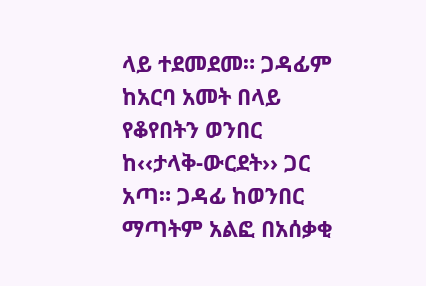ላይ ተደመደመ። ጋዳፊም ከአርባ አመት በላይ የቆየበትን ወንበር ከ‹‹ታላቅ-ውርደት›› ጋር አጣ። ጋዳፊ ከወንበር ማጣትም አልፎ በአሰቃቂ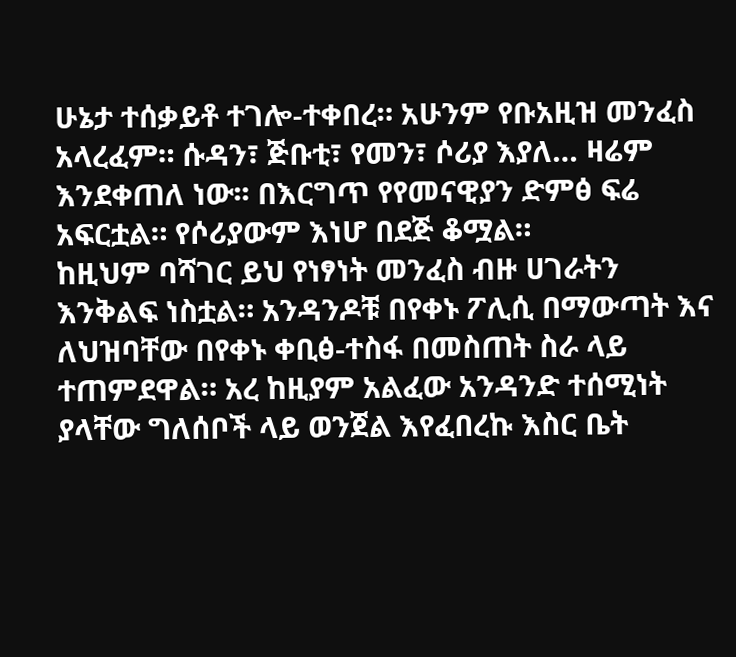ሁኔታ ተሰቃይቶ ተገሎ-ተቀበረ። አሁንም የቡአዚዝ መንፈስ አላረፈም። ሱዳን፣ ጅቡቲ፣ የመን፣ ሶሪያ እያለ… ዛሬም እንደቀጠለ ነው፡፡ በእርግጥ የየመናዊያን ድምፅ ፍሬ አፍርቷል። የሶሪያውም እነሆ በደጅ ቆሟል።
ከዚህም ባሻገር ይህ የነፃነት መንፈስ ብዙ ሀገራትን እንቅልፍ ነስቷል። አንዳንዶቹ በየቀኑ ፖሊሲ በማውጣት እና ለህዝባቸው በየቀኑ ቀቢፅ-ተስፋ በመስጠት ስራ ላይ ተጠምደዋል። አረ ከዚያም አልፈው አንዳንድ ተሰሚነት ያላቸው ግለሰቦች ላይ ወንጀል እየፈበረኩ እስር ቤት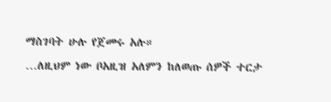ማስገባት ሁሉ የጀመሩ አሉ።
…ለዚህም ነው ቦአዚዝ አለምን ከለወጡ ሰዎች ተርታ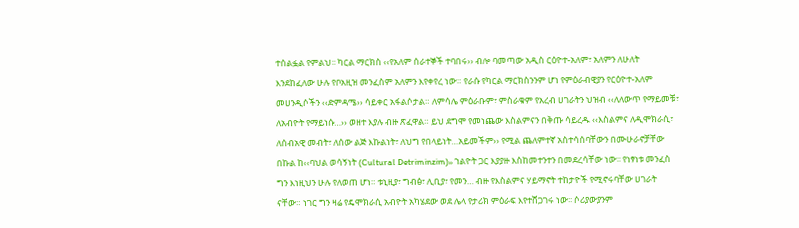ተሰልፏል የምልህ፡፡ ካርል ማርክስ ‹‹የአለም ሰራተኞች ተባበሩ›› ብሎ ባመጣው አዲስ ርዕዮተ-አለም፣ አለምን ለሁለት እንደከፈለው ሁሉ የቦአዚዝ መንፈስም አለምን እየቀየረ ነው። የራሱ የካርል ማርክስንንም ሆነ የምዕራብዊያን የርዕዮተ-አለም መሀንዲሶችን ‹‹ድምዳሜ›› ሳይቀር አፋልሶታል። ለምሳሌ ምዕራቡም፣ ምስራቁም የአረብ ሀገራትን ህዝብ ‹‹ለለውጥ የማይመቹ፣ ለአብዮት የማይነሱ…›› ወዘተ እያሉ ብዙ ጽፈዋል። ይህ ደግሞ የመነጨው እስልምናን በቅጡ ሳይረዱ ‹‹እስልምና ለዲሞክራሲ፣ ለሰብአዊ መብት፣ ለሰው ልጅ እኩልነት፣ ለህግ የበላይነት…አይመችም›› የሚል ጨለምተኛ አስተሳሰባቸውን በሙሁራኖቻቸው በኩል ከ‹‹ባህል ወሳኝነት (Cultural Detriminzim)›› ኀልዮት ጋር እያያዙ እስከመተንተን በመደረሳቸው ነው፡፡ የነፃነቱ መንፈስ ግን እነዚህን ሁሉ የለወጠ ሆነ። ቱኒዚያ፣ ግብፅ፣ ሊቢያ፣ የመን… ብዙ የእስልምና ሃይማኖት ተከታዮች የሚኖሩባቸው ሀገራት ናቸው። ነገር ግን ዛሬ የዴሞክራሲ አብዮት አካሄደው ወደ ሌላ የታሪክ ምዕራፍ እየተሸጋገሩ ነው፡፡ ሶሪያውያንም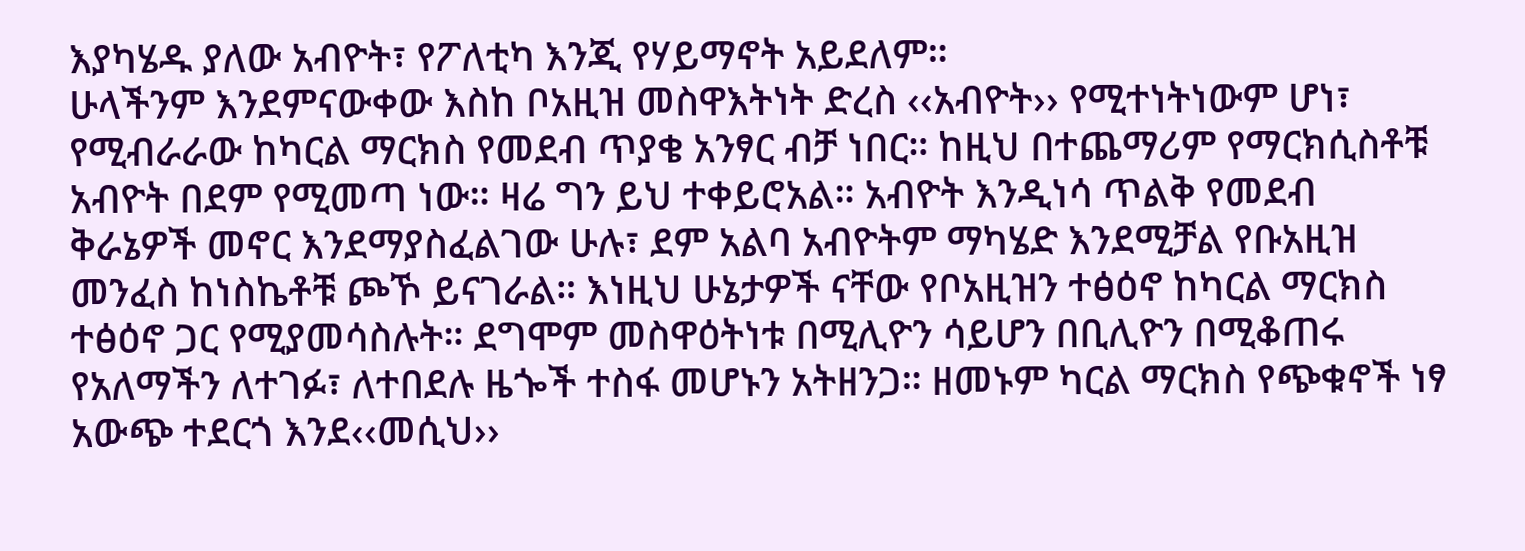እያካሄዱ ያለው አብዮት፣ የፖለቲካ እንጂ የሃይማኖት አይደለም።
ሁላችንም እንደምናውቀው እስከ ቦአዚዝ መስዋእትነት ድረስ ‹‹አብዮት›› የሚተነትነውም ሆነ፣ የሚብራራው ከካርል ማርክስ የመደብ ጥያቄ አንፃር ብቻ ነበር። ከዚህ በተጨማሪም የማርክሲስቶቹ አብዮት በደም የሚመጣ ነው። ዛሬ ግን ይህ ተቀይሮአል። አብዮት እንዲነሳ ጥልቅ የመደብ ቅራኔዎች መኖር እንደማያስፈልገው ሁሉ፣ ደም አልባ አብዮትም ማካሄድ እንደሚቻል የቡአዚዝ መንፈስ ከነስኬቶቹ ጮኾ ይናገራል። እነዚህ ሁኔታዎች ናቸው የቦአዚዝን ተፅዕኖ ከካርል ማርክስ ተፅዕኖ ጋር የሚያመሳስሉት። ደግሞም መስዋዕትነቱ በሚሊዮን ሳይሆን በቢሊዮን በሚቆጠሩ የአለማችን ለተገፉ፣ ለተበደሉ ዜጐች ተስፋ መሆኑን አትዘንጋ። ዘመኑም ካርል ማርክስ የጭቁኖች ነፃ አውጭ ተደርጎ እንደ‹‹መሲህ››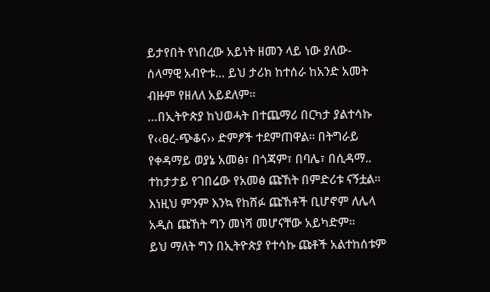ይታየበት የነበረው አይነት ዘመን ላይ ነው ያለው-ሰላማዊ አብዮቱ… ይህ ታሪክ ከተሰራ ከአንድ አመት ብዙም የዘለለ አይደለም።
…በኢትዮጵያ ከህወሓት በተጨማሪ በርካታ ያልተሳኩ የ‹‹ፀረ-ጭቆና›› ድምፆች ተደምጠዋል፡፡ በትግራይ የቀዳማይ ወያኔ አመፅ፣ በጎጃም፣ በባሌ፣ በሲዳማ.. ተከታታይ የገበሬው የአመፅ ጩኸት በምድሪቱ ናኝቷል፡፡ እነዚህ ምንም እንኳ የከሸፉ ጩኸቶች ቢሆኖም ለሌላ አዲስ ጩኸት ግን መነሻ መሆናቸው አይካድም።
ይህ ማለት ግን በኢትዮጵያ የተሳኩ ጩቶች አልተከሰቱም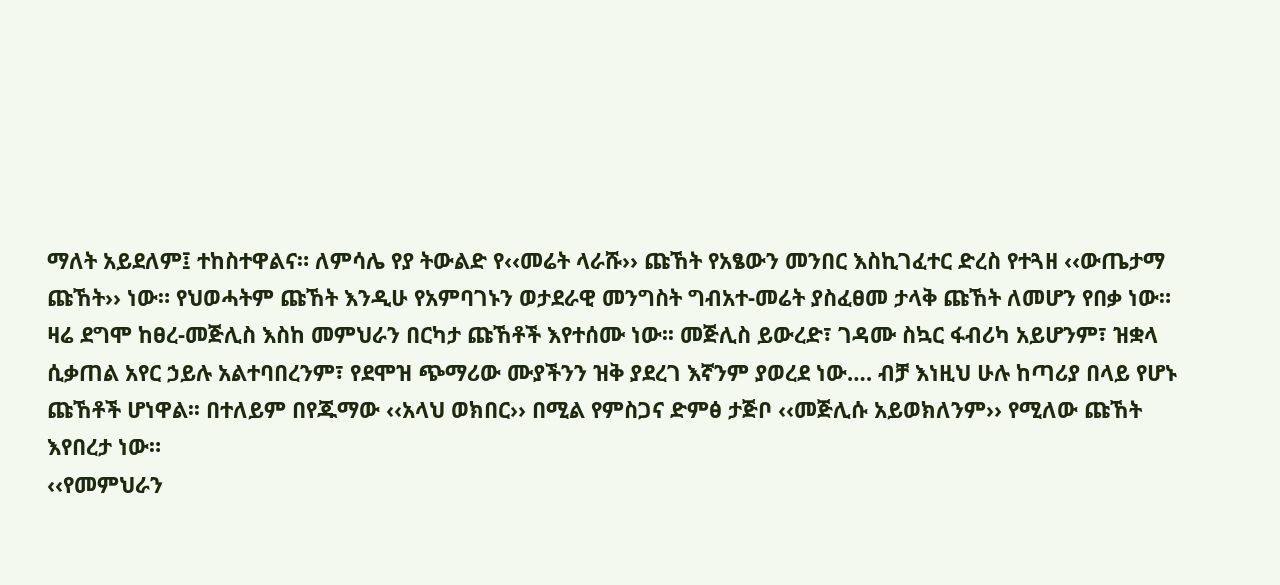ማለት አይደለም፤ ተከስተዋልና። ለምሳሌ የያ ትውልድ የ‹‹መሬት ላራሹ›› ጩኸት የአፄውን መንበር እስኪገፈተር ድረስ የተጓዘ ‹‹ውጤታማ ጩኸት›› ነው። የህወሓትም ጩኸት እንዲሁ የአምባገኑን ወታደራዊ መንግስት ግብአተ-መሬት ያስፈፀመ ታላቅ ጩኸት ለመሆን የበቃ ነው።
ዛሬ ደግሞ ከፀረ-መጅሊስ እስከ መምህራን በርካታ ጩኸቶች እየተሰሙ ነው፡፡ መጅሊስ ይውረድ፣ ገዳሙ ስኳር ፋብሪካ አይሆንም፣ ዝቋላ ሲቃጠል አየር ኃይሉ አልተባበረንም፣ የደሞዝ ጭማሪው ሙያችንን ዝቅ ያደረገ እኛንም ያወረደ ነው…. ብቻ እነዚህ ሁሉ ከጣሪያ በላይ የሆኑ ጩኸቶች ሆነዋል፡፡ በተለይም በየጁማው ‹‹አላህ ወክበር›› በሚል የምስጋና ድምፅ ታጅቦ ‹‹መጅሊሱ አይወክለንም›› የሚለው ጩኸት እየበረታ ነው።
‹‹የመምህራን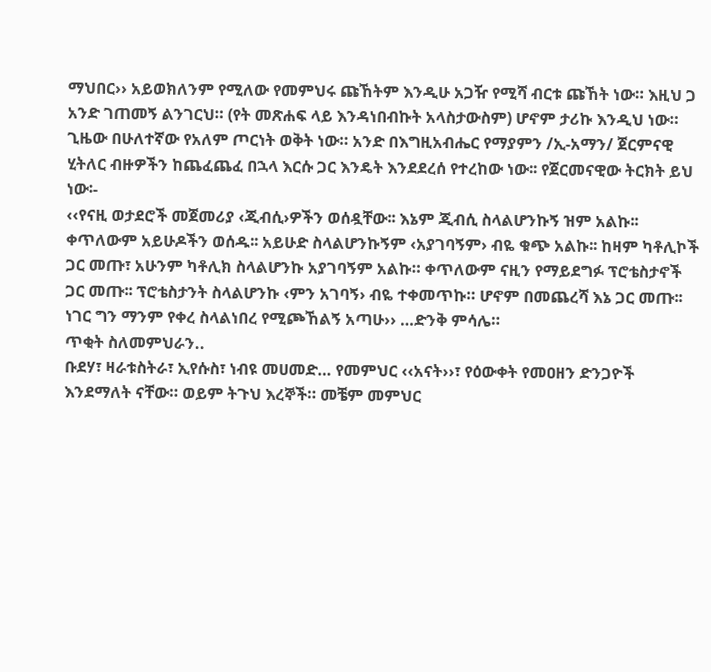ማህበር›› አይወክለንም የሚለው የመምህሩ ጩኸትም እንዲሁ አጋዥ የሚሻ ብርቱ ጩኸት ነው። እዚህ ጋ አንድ ገጠመኝ ልንገርህ። (የት መጽሐፍ ላይ እንዳነበብኩት አላስታውስም) ሆኖም ታሪኩ እንዲህ ነው። ጊዜው በሁለተኛው የአለም ጦርነት ወቅት ነው። አንድ በእግዚአብሔር የማያምን /ኢ-አማን/ ጀርምናዊ ሂትለር ብዙዎችን ከጨፈጨፈ በኋላ እርሱ ጋር እንዴት እንደደረሰ የተረከው ነው፡፡ የጀርመናዊው ትርክት ይህ ነው፡-
‹‹የናዚ ወታደሮች መጀመሪያ ‹ጂብሲ›ዎችን ወሰዷቸው፡፡ እኔም ጂብሲ ስላልሆንኩኝ ዝም አልኩ፡፡ ቀጥለውም አይሁዶችን ወሰዱ፡፡ አይሁድ ስላልሆንኩኝም ‹አያገባኝም› ብዬ ቁጭ አልኩ፡፡ ከዛም ካቶሊኮች ጋር መጡ፣ አሁንም ካቶሊክ ስላልሆንኩ አያገባኝም አልኩ። ቀጥለውም ናዚን የማይደግፉ ፕሮቴስታኖች ጋር መጡ፡፡ ፕሮቴስታንት ስላልሆንኩ ‹ምን አገባኝ› ብዬ ተቀመጥኩ። ሆኖም በመጨረሻ እኔ ጋር መጡ፡፡ ነገር ግን ማንም የቀረ ስላልነበረ የሚጮኸልኝ አጣሁ›› …ድንቅ ምሳሌ።
ጥቂት ስለመምህራን..
ቡደሃ፣ ዛራቱስትራ፣ ኢየሱስ፣ ነብዩ መሀመድ… የመምህር ‹‹አናት››፣ የዕውቀት የመዐዘን ድንጋዮች እንደማለት ናቸው። ወይም ትጉህ እረኞች። መቼም መምህር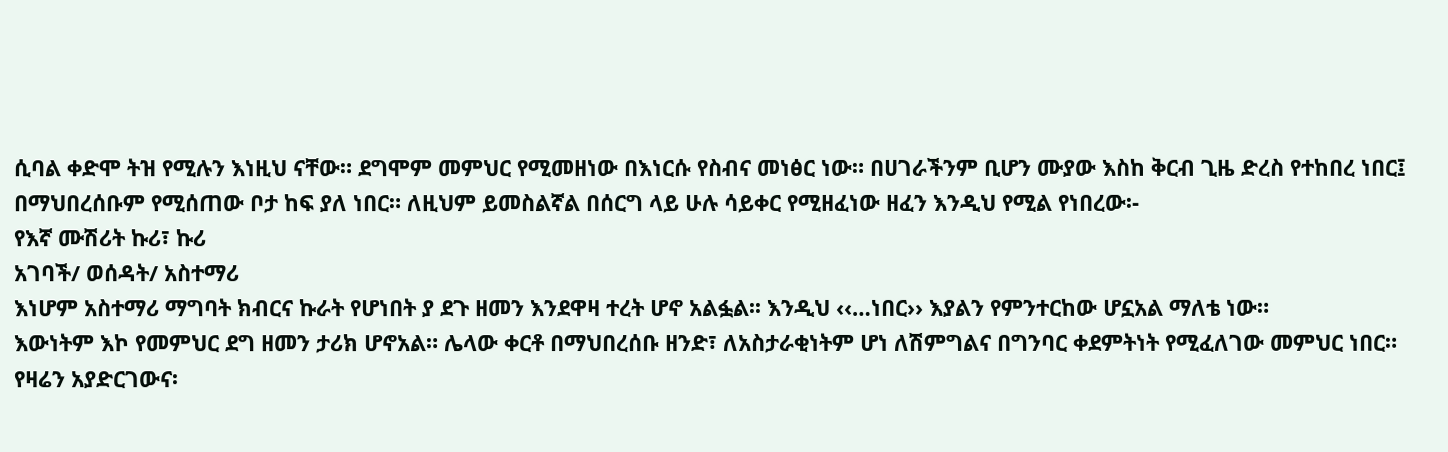ሲባል ቀድሞ ትዝ የሚሉን እነዚህ ናቸው። ደግሞም መምህር የሚመዘነው በእነርሱ የስብና መነፅር ነው። በሀገራችንም ቢሆን ሙያው እስከ ቅርብ ጊዜ ድረስ የተከበረ ነበር፤ በማህበረሰቡም የሚሰጠው ቦታ ከፍ ያለ ነበር። ለዚህም ይመስልኛል በሰርግ ላይ ሁሉ ሳይቀር የሚዘፈነው ዘፈን እንዲህ የሚል የነበረው፡-
የእኛ ሙሽሪት ኩሪ፣ ኩሪ
አገባች/ ወሰዳት/ አስተማሪ
እነሆም አስተማሪ ማግባት ክብርና ኩራት የሆነበት ያ ደጉ ዘመን እንደዋዛ ተረት ሆኖ አልፏል፡፡ እንዲህ ‹‹…ነበር›› እያልን የምንተርከው ሆኗአል ማለቴ ነው።
እውነትም እኮ የመምህር ደግ ዘመን ታሪክ ሆኖአል። ሌላው ቀርቶ በማህበረሰቡ ዘንድ፣ ለአስታራቂነትም ሆነ ለሽምግልና በግንባር ቀደምትነት የሚፈለገው መምህር ነበር። የዛሬን አያድርገውና፡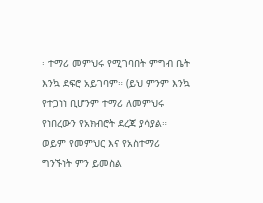፡ ተማሪ መምህሩ የሚገባበት ምግብ ቤት እንኳ ደፍሮ አይገባም። (ይህ ምንም እንኳ የተጋነነ ቢሆንም ተማሪ ለመምህሩ የነበረውን የአክብሮት ደረጃ ያሳያል። ወይም የመምህር እና የአስተማሪ ግንኙነት ምን ይመስል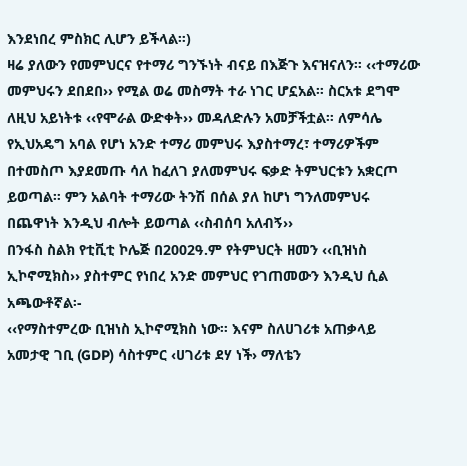እንደነበረ ምስክር ሊሆን ይችላል።)
ዛሬ ያለውን የመምህርና የተማሪ ግንኙነት ብናይ በእጅጉ እናዝናለን። ‹‹ተማሪው መምህሩን ደበደበ›› የሚል ወሬ መስማት ተራ ነገር ሆኗአል። ስርአቱ ደግሞ ለዚህ አይነትቱ ‹‹የሞራል ውድቀት›› መዳለድሉን አመቻችቷል። ለምሳሌ የኢህአዴግ አባል የሆነ አንድ ተማሪ መምህሩ እያስተማረ፣ ተማሪዎችም በተመስጦ እያደመጡ ሳለ ከፈለገ ያለመምህሩ ፍቃድ ትምህርቱን አቋርጦ ይወጣል። ምን አልባት ተማሪው ትንሽ በሰል ያለ ከሆነ ግንለመምህሩ በጨዋነት እንዲህ ብሎት ይወጣል ‹‹ስብሰባ አለብኝ››
በንፋስ ስልክ የቲቪቲ ኮሌጅ በ2002ዓ.ም የትምህርት ዘመን ‹‹ቢዝነስ ኢኮኖሚክስ›› ያስተምር የነበረ አንድ መምህር የገጠመውን እንዲህ ሲል አጫውቶኛል፡-
‹‹የማስተምረው ቢዝነስ ኢኮኖሚክስ ነው። እናም ስለሀገሪቱ አጠቃላይ አመታዊ ገቢ (GDP) ሳስተምር ‹ሀገሪቱ ደሃ ነች› ማለቴን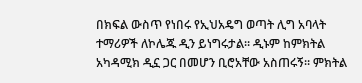በክፍል ውስጥ የነበሩ የኢህአዴግ ወጣት ሊግ አባላት ተማሪዎች ለኮሌጁ ዲን ይነግሩታል። ዲኑም ከምክትል አካዳሚክ ዲኗ ጋር በመሆን ቢሮአቸው አስጠሩኝ። ምክትል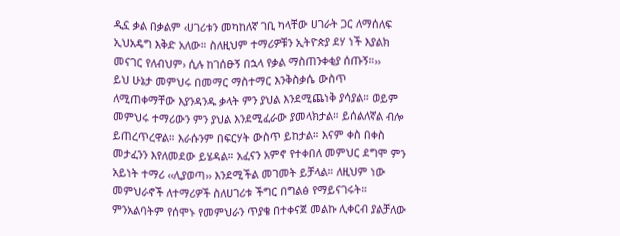ዲኗ ቃል በቃልም ‹ሀገሪቱን መካከለኛ ገቢ ካላቸው ሀገራት ጋር ለማሰለፍ ኢህአዴግ እቅድ አለው። ስለዚህም ተማሪዎቹን ኢትዮጵያ ደሃ ነች እያልክ መናገር የለብህም› ሲሉ ከገሰፁኝ በኋላ የቃል ማስጠንቀቂያ ሰጡኝ።››
ይህ ሁኔታ መምህሩ በመማር ማስተማር እንቅስቃሴ ውስጥ ለሚጠቀማቸው እያንዳንዱ ቃላት ምን ያህል እንደሚጨነቅ ያሳያል። ወይም መምህሩ ተማሪውን ምን ያህል እንደሚፈራው ያመላክታል። ይሰልለኛል ብሎ ይጠረጥረዋል። እራሱንም በፍርሃት ውስጥ ይከታል። እናም ቀስ በቀስ መታፈንን እየለመደው ይሄዳል። አፈናን አምኖ የተቀበለ መምህር ደግሞ ምን አይነት ተማሪ ‹‹ሊያወጣ›› እንደሚችል መገመት ይቻላል። ለዚህም ነው መምህራኖች ለተማሪዎች ስለሀገሪቱ ችግር በግልፅ የማይናገሩት። ምንአልባትም የሰሞኑ የመምህራን ጥያቄ በተቀናጀ መልኩ ሊቀርብ ያልቻለው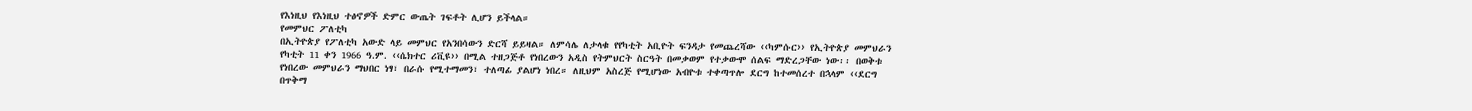የእነዚህ የእነዚህ ተፅኖዎች ድምር ውጤት ገፍቶት ሊሆን ይችላል።
የመምህር ፖለቲካ
በኢትዮጵያ የፖለቲካ አውድ ላይ መምህር የአንበሳውን ድርሻ ይይዛል። ለምሳሌ ለታላቁ የየካቲት አቢዮት ፍንዳታ የመጨረሻው ‹‹ካምሱር›› የኢትዮጵያ መምህራን የካቲት 11 ቀን 1966 ዓ.ም. ‹‹ሴክተር ሪቪዩ›› በሚል ተዘጋጅቶ የነበረውን አዲስ የትምህርት ስርዓት በመቃወም የተቃውሞ ሰልፍ ማድረጋቸው ነው፡፡ በወቅቱ የነበረው መምህራን ማህበር ነፃ፣ በራሱ የሚተማመን፣ ተለጣፊ ያልሆነ ነበረ። ለዚህም አስረጅ የሚሆነው አብዮቱ ተቀጣጥሎ ደርግ ከተመሰረተ በኋላም ‹‹ደርግ በጥቅማ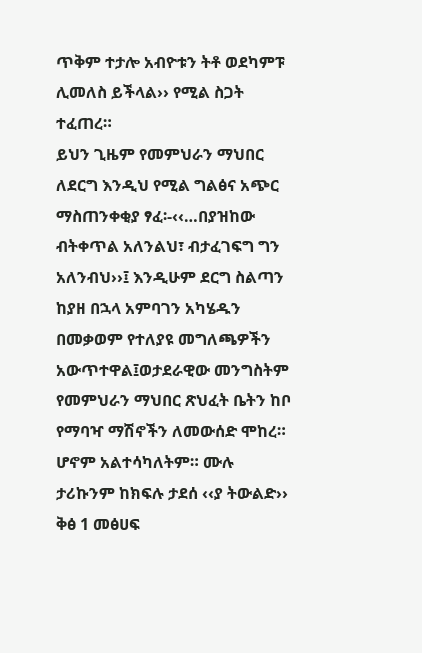ጥቅም ተታሎ አብዮቱን ትቶ ወደካምፑ ሊመለስ ይችላል›› የሚል ስጋት ተፈጠረ።
ይህን ጊዜም የመምህራን ማህበር ለደርግ እንዲህ የሚል ግልፅና አጭር ማስጠንቀቂያ ፃፈ፡-‹‹…በያዝከው ብትቀጥል አለንልህ፣ ብታፈገፍግ ግን አለንብህ››፤ እንዲሁም ደርግ ስልጣን ከያዘ በኋላ አምባገን አካሄዱን በመቃወም የተለያዩ መግለጫዎችን አውጥተዋል፤ወታደራዊው መንግስትም የመምህራን ማህበር ጽህፈት ቤትን ከቦ የማባዣ ማሽኖችን ለመውሰድ ሞከረ። ሆኖም አልተሳካለትም። ሙሉ ታሪኩንም ከክፍሉ ታደሰ ‹‹ያ ትውልድ›› ቅፅ 1 መፅሀፍ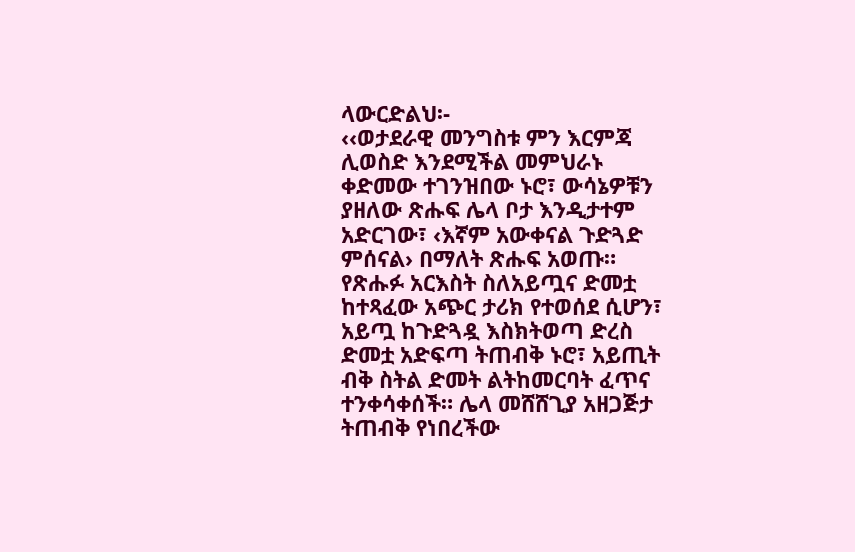ላውርድልህ፡-
‹‹ወታደራዊ መንግስቱ ምን እርምጃ ሊወስድ እንደሚችል መምህራኑ ቀድመው ተገንዝበው ኑሮ፣ ውሳኔዎቹን ያዘለው ጽሑፍ ሌላ ቦታ እንዲታተም አድርገው፣ ‹እኛም አውቀናል ጉድጓድ ምሰናል› በማለት ጽሑፍ አወጡ። የጽሑፉ አርእስት ስለአይጧና ድመቷ ከተጻፈው አጭር ታሪክ የተወሰደ ሲሆን፣ አይጧ ከጉድጓዷ እስክትወጣ ድረስ ድመቷ አድፍጣ ትጠብቅ ኑሮ፣ አይጢት ብቅ ስትል ድመት ልትከመርባት ፈጥና ተንቀሳቀሰች። ሌላ መሸሸጊያ አዘጋጅታ ትጠብቅ የነበረችው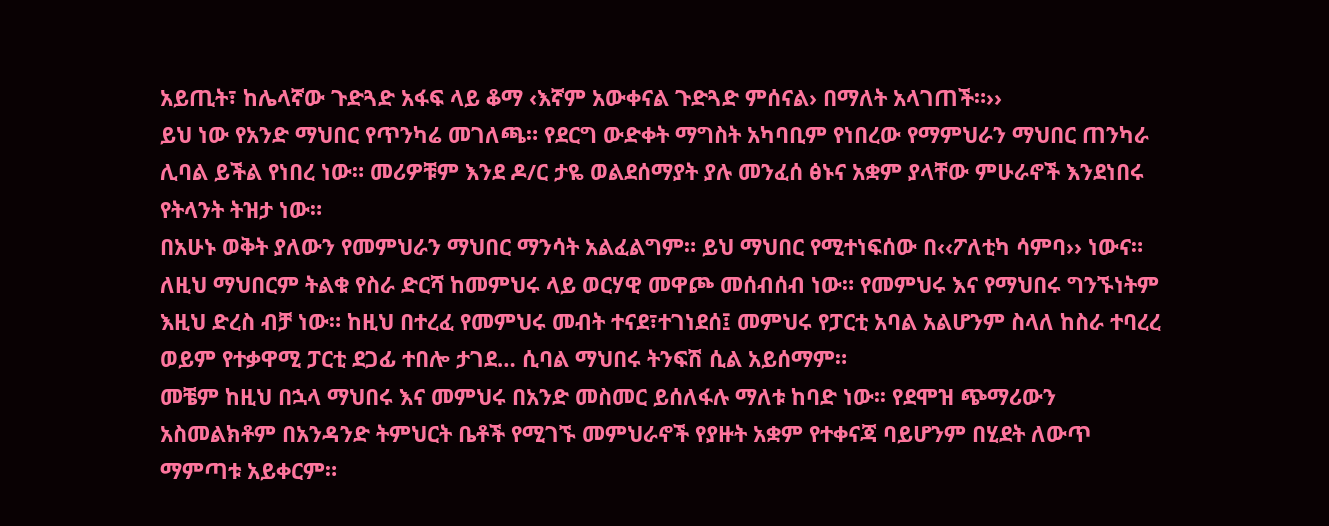አይጢት፣ ከሌላኛው ጉድጓድ አፋፍ ላይ ቆማ ‹እኛም አውቀናል ጉድጓድ ምሰናል› በማለት አላገጠች።››
ይህ ነው የአንድ ማህበር የጥንካሬ መገለጫ። የደርግ ውድቀት ማግስት አካባቢም የነበረው የማምህራን ማህበር ጠንካራ ሊባል ይችል የነበረ ነው። መሪዎቹም እንደ ዶ/ር ታዬ ወልደሰማያት ያሉ መንፈሰ ፅኑና አቋም ያላቸው ምሁራኖች እንደነበሩ የትላንት ትዝታ ነው።
በአሁኑ ወቅት ያለውን የመምህራን ማህበር ማንሳት አልፈልግም። ይህ ማህበር የሚተነፍሰው በ‹‹ፖለቲካ ሳምባ›› ነውና። ለዚህ ማህበርም ትልቁ የስራ ድርሻ ከመምህሩ ላይ ወርሃዊ መዋጮ መሰብሰብ ነው። የመምህሩ እና የማህበሩ ግንኙነትም እዚህ ድረስ ብቻ ነው። ከዚህ በተረፈ የመምህሩ መብት ተናደ፣ተገነደሰ፤ መምህሩ የፓርቲ አባል አልሆንም ስላለ ከስራ ተባረረ ወይም የተቃዋሚ ፓርቲ ደጋፊ ተበሎ ታገደ… ሲባል ማህበሩ ትንፍሽ ሲል አይሰማም።
መቼም ከዚህ በኋላ ማህበሩ እና መምህሩ በአንድ መስመር ይሰለፋሉ ማለቱ ከባድ ነው፡፡ የደሞዝ ጭማሪውን አስመልክቶም በአንዳንድ ትምህርት ቤቶች የሚገኙ መምህራኖች የያዙት አቋም የተቀናጃ ባይሆንም በሂደት ለውጥ ማምጣቱ አይቀርም።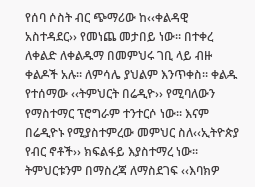የሰባ ሶስት ብር ጭማሪው ከ‹‹ቀልዳዊ አስተዳደር›› የመነጨ መታበይ ነው። በተቀረ ለቀልድ ለቀልዱማ በመምህሩ ገቢ ላይ ብዙ ቀልዶች አሉ። ለምሳሌ ያህልም እንጥቀስ። ቀልዱ የተሰማው ‹‹ትምህርት በሬዲዮ›› የሚባለውን የማስተማር ፕሮግራም ተንተርሶ ነው። እናም በሬዲዮኑ የሚያስተምረው መምህር ስለ‹‹ኢትዮጵያ የብር ኖቶች›› ክፍልፋይ እያስተማረ ነው። ትምህርቱንም በማስረጃ ለማስደገፍ ‹‹እባክዎ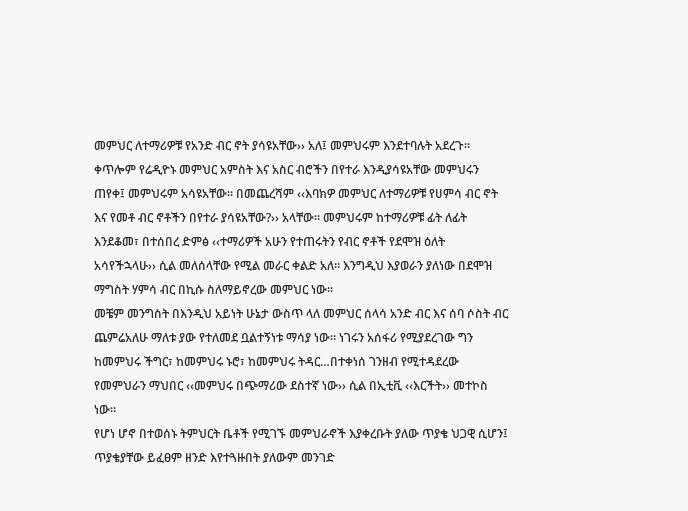መምህር ለተማሪዎቹ የአንድ ብር ኖት ያሳዩአቸው›› አለ፤ መምህሩም እንደተባሉት አደረጉ። ቀጥሎም የሬዲዮኑ መምህር አምስት እና አስር ብሮችን በየተራ እንዲያሳዩአቸው መምህሩን ጠየቀ፤ መምህሩም አሳዩአቸው። በመጨረሻም ‹‹እባክዎ መምህር ለተማሪዎቹ የሀምሳ ብር ኖት እና የመቶ ብር ኖቶችን በየተራ ያሳዩአቸው?›› አላቸው። መምህሩም ከተማሪዎቹ ፊት ለፊት እንደቆመ፣ በተሰበረ ድምፅ ‹‹ተማሪዎች አሁን የተጠሩትን የብር ኖቶች የደሞዝ ዕለት አሳየችኋላሁ›› ሲል መለሰላቸው የሚል መራር ቀልድ አለ። እንግዲህ እያወራን ያለነው በደሞዝ ማግስት ሃምሳ ብር በኪሱ ስለማይኖረው መምህር ነው።
መቼም መንግስት በእንዲህ አይነት ሁኔታ ውስጥ ላለ መምህር ሰላሳ አንድ ብር እና ሰባ ሶስት ብር ጨምሬአለሁ ማለቱ ያው የተለመደ ቧልተኝነቱ ማሳያ ነው። ነገሩን አሰፋሪ የሚያደረገው ግን ከመምህሩ ችግር፣ ከመምህሩ ኑሮ፣ ከመምህሩ ትዳር…በተቀነሰ ገንዘብ የሚተዳደረው የመምህራን ማህበር ‹‹መምህሩ በጭማሪው ደስተኛ ነው›› ሲል በኢቲቪ ‹‹እርችት›› መተኮስ ነው።
የሆነ ሆኖ በተወሰኑ ትምህርት ቤቶች የሚገኙ መምህራኖች እያቀረቡት ያለው ጥያቄ ህጋዊ ሲሆን፤ ጥያቄያቸው ይፈፀም ዘንድ እየተጓዙበት ያለውም መንገድ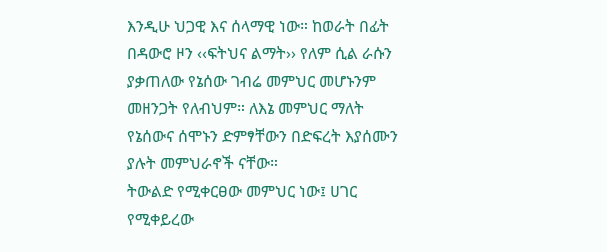እንዲሁ ህጋዊ እና ሰላማዊ ነው። ከወራት በፊት በዳውሮ ዞን ‹‹ፍትህና ልማት›› የለም ሲል ራሱን ያቃጠለው የኔሰው ገብሬ መምህር መሆኑንም መዘንጋት የለብህም። ለእኔ መምህር ማለት የኔሰውና ሰሞኑን ድምፃቸውን በድፍረት እያሰሙን ያሉት መምህራኖች ናቸው።
ትውልድ የሚቀርፀው መምህር ነው፤ ሀገር የሚቀይረው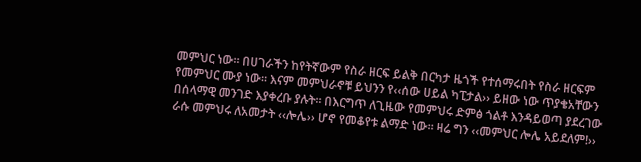መምህር ነው። በሀገራችን ከየትኛውም የስራ ዘርፍ ይልቅ በርካታ ዜጎች የተሰማሩበት የስራ ዘርፍም የመምህር ሙያ ነው። እናም መምህራኖቹ ይህንን የ‹‹ሰው ሀይል ካፒታል›› ይዘው ነው ጥያቄአቸውን በሰላማዊ መንገድ እያቀረቡ ያሉት። በእርግጥ ለጊዜው የመምህሩ ድምፅ ጎልቶ እንዳይወጣ ያደረገው ራሱ መምህሩ ለአመታት ‹‹ሎሌ›› ሆኖ የመቆየቱ ልማድ ነው። ዛሬ ግን ‹‹መምህር ሎሌ አይደለም!››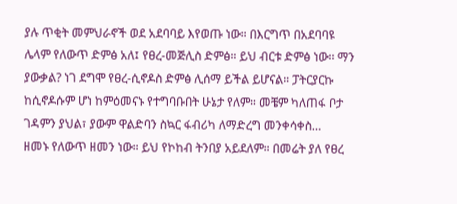ያሉ ጥቂት መምህራኖች ወደ አደባባይ እየወጡ ነው። በእርግጥ በአደባባዩ ሌላም የለውጥ ድምፅ አለ፤ የፀረ-መጅሊስ ድምፅ። ይህ ብርቱ ድምፅ ነው፡፡ ማን ያውቃል? ነገ ደግሞ የፀረ-ሲኖዶስ ድምፅ ሊሰማ ይችል ይሆናል። ፓትርያርኩ ከሲኖዶሱም ሆነ ከምዕመናኑ የተግባቡበት ሁኔታ የለም። መቼም ካለጠፋ ቦታ ገዳምን ያህል፣ ያውም ዋልድባን ስኳር ፋብሪካ ለማድረግ መንቀሳቀስ…
ዘመኑ የለውጥ ዘመን ነው። ይህ የኮከብ ትንበያ አይደለም። በመሬት ያለ የፀረ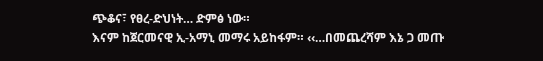ጭቆና፣ የፀረ-ድህነት… ድምፅ ነው።
እናም ከጀርመናዊ ኢ-አማኒ መማሩ አይከፋም። ‹‹…በመጨረሻም እኔ ጋ መጡ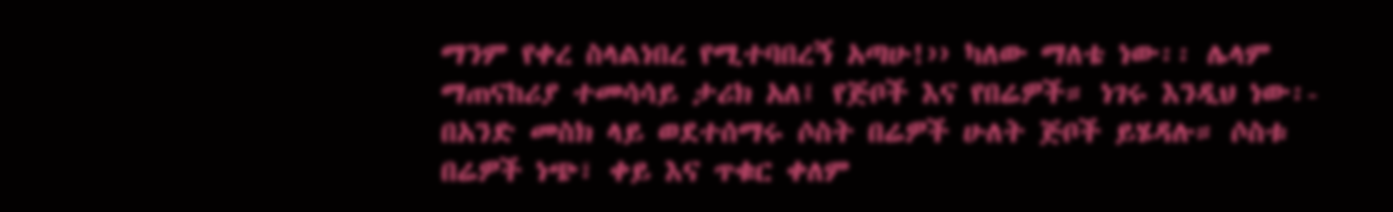ማንም የቀረ ስላልነበረ የሚተባበረኝ አጣሁ!›› ካለው ማለቴ ነው፡፡ ሌላም ማጠናከሪያ ተመሳሳይ ታሪክ አለ፤ የጅቦች እና የበሬዎች። ነገሩ እንዲህ ነው፡-
በአንድ መስክ ላይ ወደተሰማሩ ሶስት በሬዎች ሁለት ጅቦች ይሄዳሉ። ሶስቱ በሬዎች ነጭ፣ ቀይ እና ጥቁር ቀለም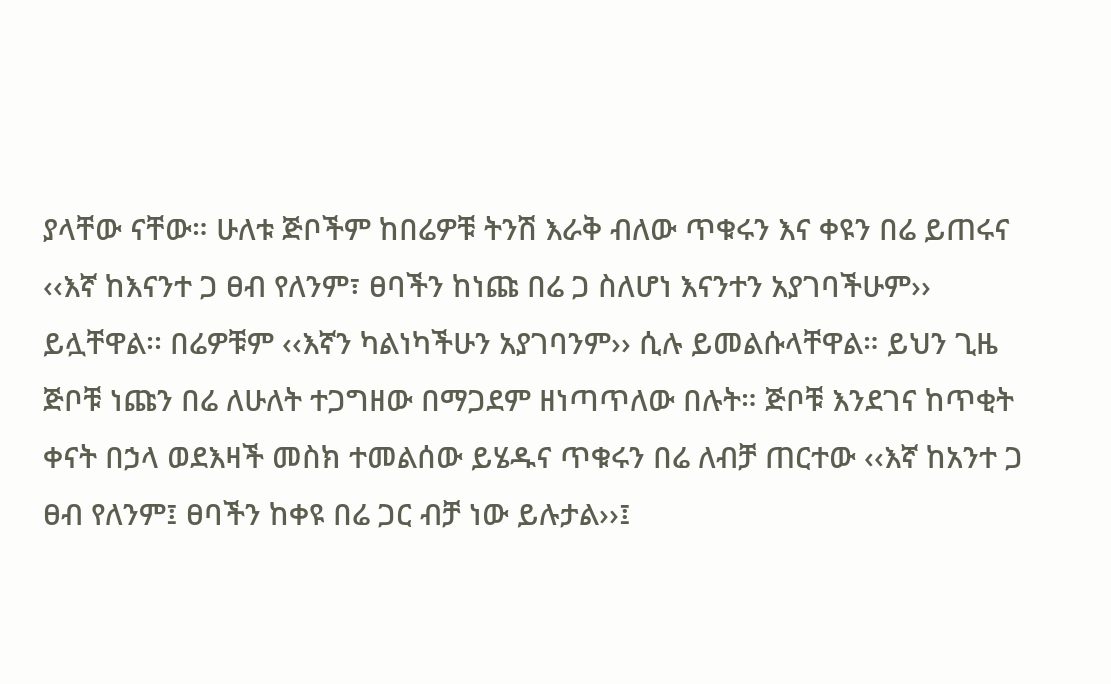ያላቸው ናቸው። ሁለቱ ጅቦችም ከበሬዎቹ ትንሽ እራቅ ብለው ጥቁሩን እና ቀዩን በሬ ይጠሩና ‹‹እኛ ከእናንተ ጋ ፀብ የለንም፣ ፀባችን ከነጩ በሬ ጋ ስለሆነ እናንተን አያገባችሁም›› ይሏቸዋል፡፡ በሬዎቹም ‹‹እኛን ካልነካችሁን አያገባንም›› ሲሉ ይመልሱላቸዋል። ይህን ጊዜ ጅቦቹ ነጩን በሬ ለሁለት ተጋግዘው በማጋደም ዘነጣጥለው በሉት። ጅቦቹ እንደገና ከጥቂት ቀናት በኃላ ወደእዛች መስክ ተመልሰው ይሄዱና ጥቁሩን በሬ ለብቻ ጠርተው ‹‹እኛ ከአንተ ጋ ፀብ የለንም፤ ፀባችን ከቀዩ በሬ ጋር ብቻ ነው ይሉታል››፤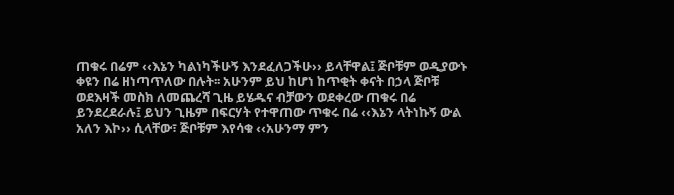ጠቁሩ በሬም ‹‹እኔን ካልነካችሁኝ እንደፈለጋችሁ›› ይላቸዋል፤ ጅቦቹም ወዲያውኑ ቀዩን በሬ ዘነጣጥለው በሉት፡፡ አሁንም ይህ ከሆነ ከጥቂት ቀናት በኃላ ጅቦቹ ወደእዛች መስክ ለመጨረሻ ጊዜ ይሄዱና ብቻውን ወደቀረው ጠቁሩ በሬ ይንደረደራሉ፤ ይህን ጊዜም በፍርሃት የተዋጠው ጥቁሩ በሬ ‹‹እኔን ላትነኩኝ ውል አለን እኮ›› ሲላቸው፣ ጅቦቹም እየሳቁ ‹‹አሁንማ ምን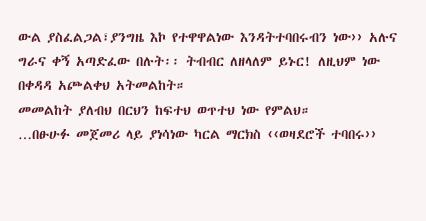ውል ያስፈልጋል፣ያንግዜ እኮ የተዋዋልነው እንዳትተባበሩብን ነው›› አሉና ግራና ቀኝ አጣድፈው በሉት፡፡ ትብብር ለዘላለም ይኑር! ለዚህም ነው በቀዳዳ አጮልቀህ አትመልከት።
መመልከት ያለብህ በርህን ከፍተህ ወጥተህ ነው የምልህ።
…በፁሁፉ መጀመሪ ላይ ያነሳነው ካርል ማርክስ ‹‹ወዛደሮች ተባበሩ››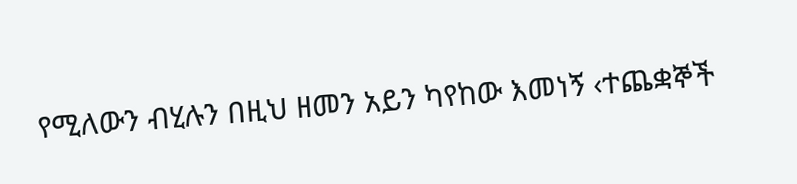የሚለውን ብሂሉን በዚህ ዘመን አይን ካየከው እመነኝ ‹ተጨቋኞች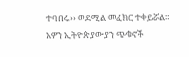ተባበሩ›› ወደሚል መፈክር ተቀይሯል። አዎን ኢትዮጵያውያን ጭቁኖች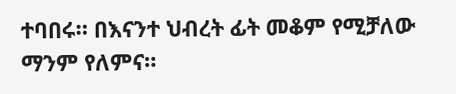ተባበሩ። በእናንተ ህብረት ፊት መቆም የሚቻለው ማንም የለምና።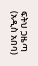ፍትህ ጋዜጣ (አዲስ አበባ)